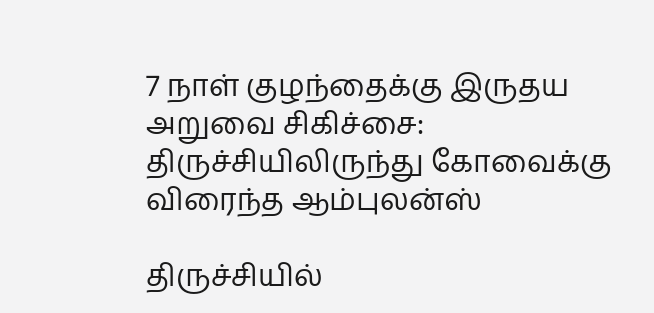7 நாள் குழந்தைக்கு இருதய அறுவை சிகிச்சை: திருச்சியிலிருந்து கோவைக்கு விரைந்த ஆம்புலன்ஸ்

திருச்சியில்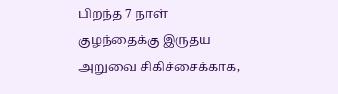பிறந்த 7 நாள் குழந்தைக்கு இருதய அறுவை சிகிச்சைக்காக,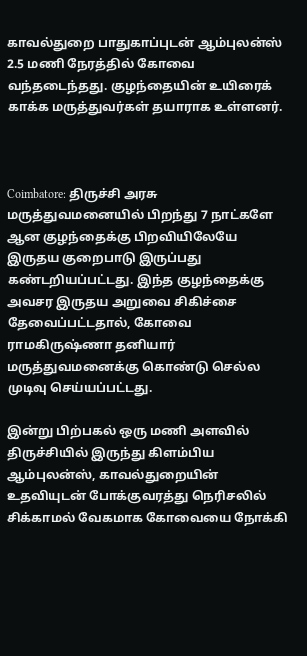காவல்துறை பாதுகாப்புடன் ஆம்புலன்ஸ் 2.5 மணி நேரத்தில் கோவை வந்தடைந்தது. குழந்தையின் உயிரைக் காக்க மருத்துவர்கள் தயாராக உள்ளனர்.



Coimbatore: திருச்சி அரசு மருத்துவமனையில் பிறந்து 7 நாட்களே ஆன குழந்தைக்கு பிறவியிலேயே இருதய குறைபாடு இருப்பது கண்டறியப்பட்டது. இந்த குழந்தைக்கு அவசர இருதய அறுவை சிகிச்சை தேவைப்பட்டதால், கோவை ராமகிருஷ்ணா தனியார் மருத்துவமனைக்கு கொண்டு செல்ல முடிவு செய்யப்பட்டது.

இன்று பிற்பகல் ஒரு மணி அளவில் திருச்சியில் இருந்து கிளம்பிய ஆம்புலன்ஸ், காவல்துறையின் உதவியுடன் போக்குவரத்து நெரிசலில் சிக்காமல் வேகமாக கோவையை நோக்கி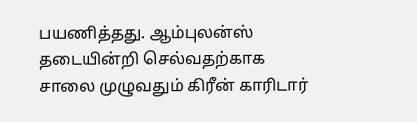பயணித்தது. ஆம்புலன்ஸ் தடையின்றி செல்வதற்காக சாலை முழுவதும் கிரீன் காரிடார்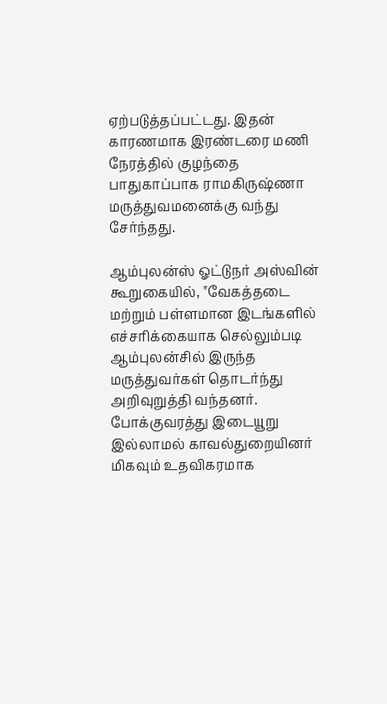ஏற்படுத்தப்பட்டது. இதன் காரணமாக இரண்டரை மணி நேரத்தில் குழந்தை பாதுகாப்பாக ராமகிருஷ்ணா மருத்துவமனைக்கு வந்து சேர்ந்தது.

ஆம்புலன்ஸ் ஓட்டுநர் அஸ்வின் கூறுகையில், "வேகத்தடை மற்றும் பள்ளமான இடங்களில் எச்சரிக்கையாக செல்லும்படி ஆம்புலன்சில் இருந்த மருத்துவர்கள் தொடர்ந்து அறிவுறுத்தி வந்தனர். போக்குவரத்து இடையூறு இல்லாமல் காவல்துறையினர் மிகவும் உதவிகரமாக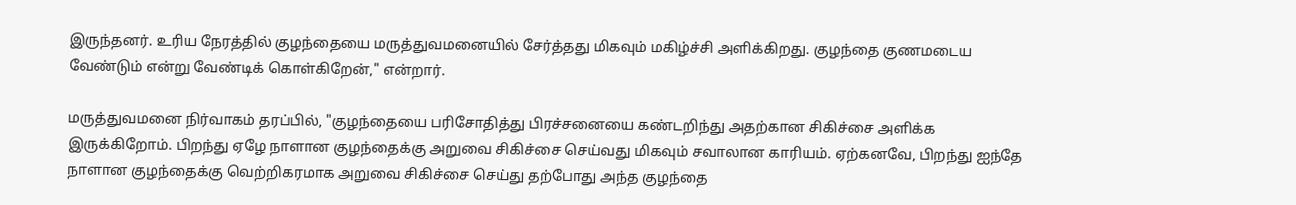இருந்தனர். உரிய நேரத்தில் குழந்தையை மருத்துவமனையில் சேர்த்தது மிகவும் மகிழ்ச்சி அளிக்கிறது. குழந்தை குணமடைய வேண்டும் என்று வேண்டிக் கொள்கிறேன்," என்றார்.

மருத்துவமனை நிர்வாகம் தரப்பில், "குழந்தையை பரிசோதித்து பிரச்சனையை கண்டறிந்து அதற்கான சிகிச்சை அளிக்க இருக்கிறோம். பிறந்து ஏழே நாளான குழந்தைக்கு அறுவை சிகிச்சை செய்வது மிகவும் சவாலான காரியம். ஏற்கனவே, பிறந்து ஐந்தே நாளான குழந்தைக்கு வெற்றிகரமாக அறுவை சிகிச்சை செய்து தற்போது அந்த குழந்தை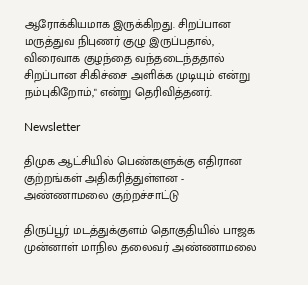ஆரோக்கியமாக இருக்கிறது. சிறப்பான மருத்துவ நிபுணர் குழு இருப்பதால், விரைவாக குழந்தை வந்தடைந்ததால் சிறப்பான சிகிச்சை அளிக்க முடியும் என்று நம்புகிறோம்," என்று தெரிவித்தனர்.

Newsletter

திமுக ஆட்சியில் பெண்களுக்கு எதிரான குற்றங்கள் அதிகரித்துள்ளன - அண்ணாமலை குற்றச்சாட்டு

திருப்பூர் மடத்துக்குளம் தொகுதியில் பாஜக முன்னாள் மாநில தலைவர் அண்ணாமலை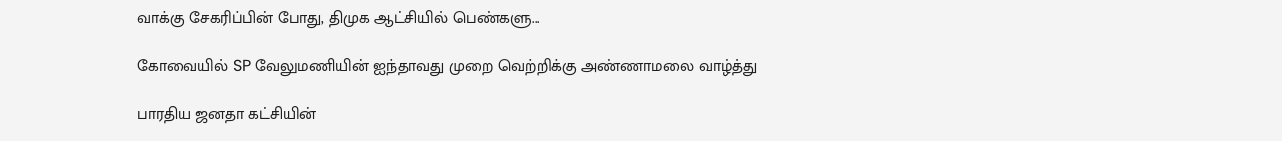வாக்கு சேகரிப்பின் போது, திமுக ஆட்சியில் பெண்களு...

கோவையில் SP வேலுமணியின் ஐந்தாவது முறை வெற்றிக்கு அண்ணாமலை வாழ்த்து

பாரதிய ஜனதா கட்சியின்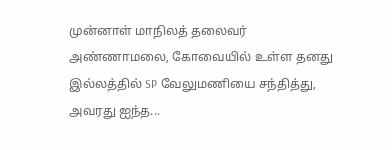முன்னாள் மாநிலத் தலைவர் அண்ணாமலை, கோவையில் உள்ள தனது இல்லத்தில் SP வேலுமணியை சந்தித்து, அவரது ஐந்த...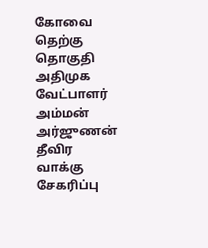கோவை தெற்கு தொகுதி அதிமுக வேட்பாளர் அம்மன் அர்ஜுணன் தீவிர வாக்கு சேகரிப்பு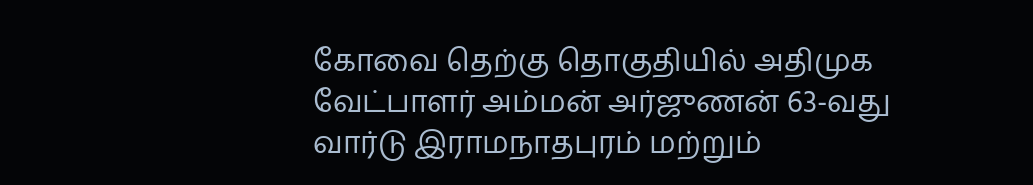கோவை தெற்கு தொகுதியில் அதிமுக வேட்பாளர் அம்மன் அர்ஜுணன் 63-வது வார்டு இராமநாதபுரம் மற்றும்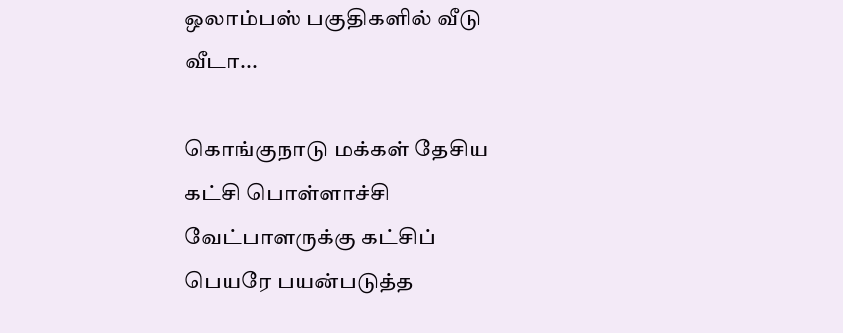ஒலாம்பஸ் பகுதிகளில் வீடு வீடா...

கொங்குநாடு மக்கள் தேசிய கட்சி பொள்ளாச்சி வேட்பாளருக்கு கட்சிப் பெயரே பயன்படுத்த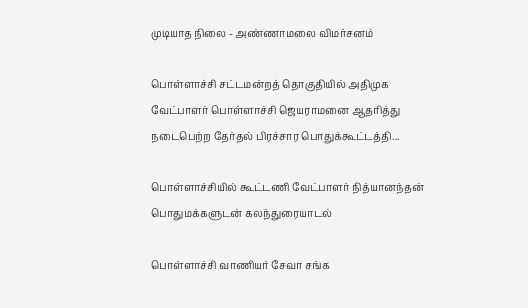முடியாத நிலை - அண்ணாமலை விமர்சனம்

பொள்ளாச்சி சட்டமன்றத் தொகுதியில் அதிமுக வேட்பாளர் பொள்ளாச்சி ஜெயராமனை ஆதரித்து நடைபெற்ற தேர்தல் பிரச்சார பொதுக்கூட்டத்தி...

பொள்ளாச்சியில் கூட்டணி வேட்பாளர் நித்யானந்தன் பொதுமக்களுடன் கலந்துரையாடல்

பொள்ளாச்சி வாணியர் சேவா சங்க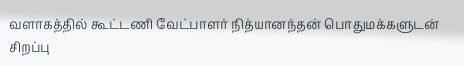வளாகத்தில் கூட்டணி வேட்பாளர் நித்யானந்தன் பொதுமக்களுடன் சிறப்பு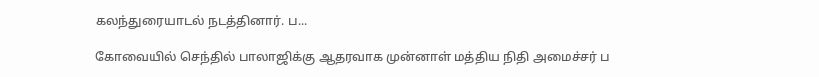கலந்துரையாடல் நடத்தினார். ப...

கோவையில் செந்தில் பாலாஜிக்கு ஆதரவாக முன்னாள் மத்திய நிதி அமைச்சர் ப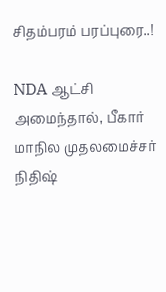சிதம்பரம் பரப்புரை..!

NDA ஆட்சி அமைந்தால், பீகார் மாநில முதலமைச்சர் நிதிஷ்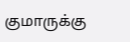குமாருக்கு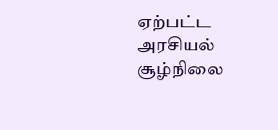ஏற்பட்ட அரசியல் சூழ்நிலை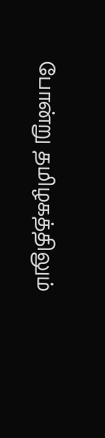போன்று தமிழகத்திலும்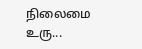நிலைமை உரு...